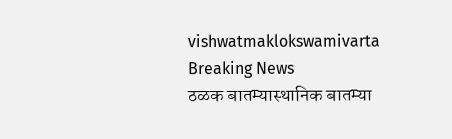vishwatmaklokswamivarta
Breaking News
ठळक बातम्यास्थानिक बातम्या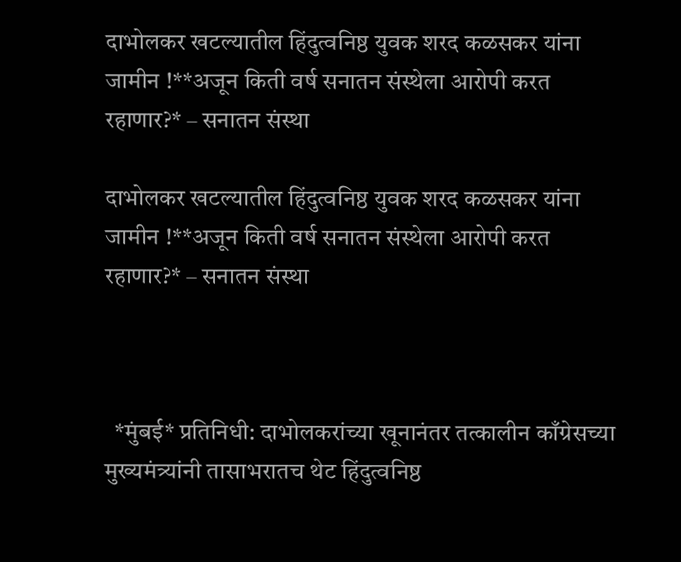दाभोलकर खटल्यातील हिंदुत्वनिष्ठ युवक शरद कळसकर यांना जामीन !**अजून किती वर्ष सनातन संस्थेला आरोपी करत रहाणार?* – सनातन संस्था

दाभोलकर खटल्यातील हिंदुत्वनिष्ठ युवक शरद कळसकर यांना जामीन !**अजून किती वर्ष सनातन संस्थेला आरोपी करत रहाणार?* – सनातन संस्था



  *मुंबई* प्रतिनिधी: दाभोलकरांच्या खूनानंतर तत्कालीन काँग्रेसच्या मुख्यमंत्र्यांनी तासाभरातच थेट हिंदुत्वनिष्ठ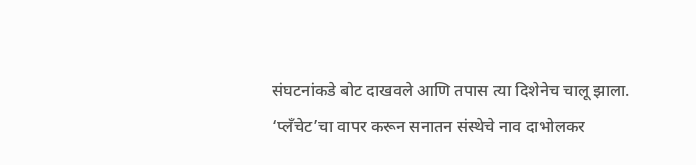संघटनांकडे बोट दाखवले आणि तपास त्या दिशेनेच चालू झाला. ‘प्लँचेट’चा वापर करून सनातन संस्थेचे नाव दाभोलकर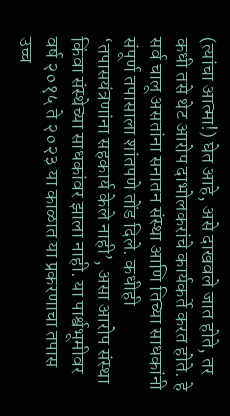(त्यांचा आत्मा!) घेत आहे, असे दाखवले जात होते, तर कधी तसे थेट आरोप दाभोलकरांचे कार्यकर्ते करत होते. हे सर्व चालू असतांना सनातन संस्था आणि तिच्या साधकांनी संपूर्ण तपासाला शांतपणे तोंड दिले. कधीही ‘तपासयंत्रणांना सहकार्य केले नाही’, असा आरोप संस्था किंवा संस्थेच्या साधकांवर झाला नाही. या पार्श्वभूमीवर वर्ष २०१५ ते २०२३ या काळात या प्रकरणाचा तपास उच्च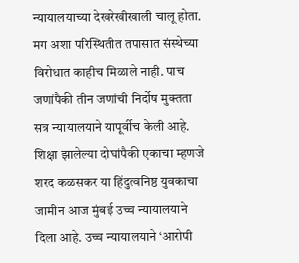न्यायालयाच्या देखरेखीखाली चालू होता. मग अशा परिस्थितीत तपासात संस्थेच्या विरोधात काहीच मिळाले नाही. पाच जणांपैकी तीन जणांची निर्दोष मुक्तता सत्र न्यायालयाने यापूर्वीच केली आहे. शिक्षा झालेल्या दोघांपैकी एकाचा म्हणजे शरद कळसकर या हिंदुत्वनिष्ठ युवकाचा जामीन आज मुंबई उच्च न्यायालयाने दिला आहे. उच्च न्यायालयाने ‘आरोपी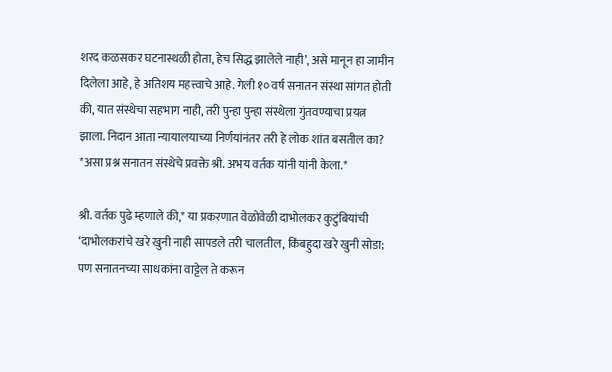शरद कळसकर घटनास्थळी होता, हेच सिद्ध झालेले नाही’, असे मानून हा जामीन दिलेला आहे, हे अतिशय महत्त्वाचे आहे. गेली १० वर्ष सनातन संस्था सांगत होती की, यात संस्थेचा सहभाग नाही, तरी पुन्हा पुन्हा संस्थेला गुंतवण्याचा प्रयत्न झाला. निदान आता न्यायालयाच्या निर्णयांनंतर तरी हे लोक शांत बसतील का? *असा प्रश्न सनातन संस्थेचे प्रवक्ते श्री. अभय वर्तक यांनी यांनी केला.*

श्री. वर्तक पुढे म्हणाले की,* या प्रकरणात वेळोवेळी दाभोलकर कुटुंबियांची ‘दाभोलकरांचे खरे खुनी नाही सापडले तरी चालतील, किंबहुदा खरे खुनी सोडा; पण सनातनच्या साधकांना वाट्टेल ते करून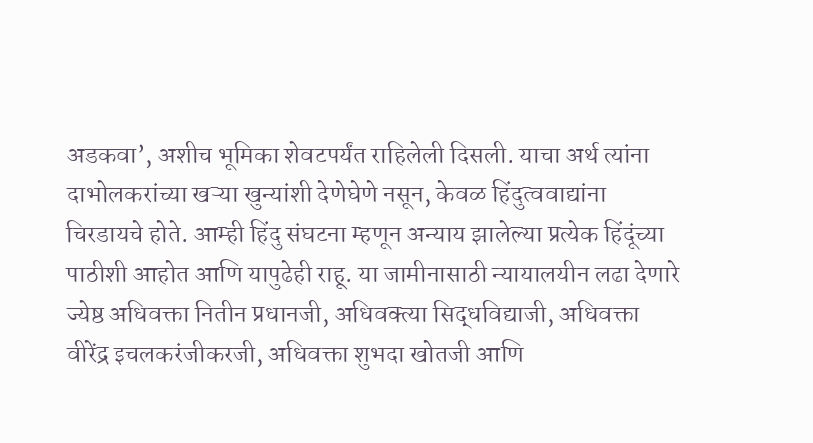अडकवा’, अशीच भूमिका शेवटपर्यंत राहिलेली दिसली. याचा अर्थ त्यांना दाभोलकरांच्या खऱ्या खुन्यांशी देणेघेणे नसून, केवळ हिंदुत्ववाद्यांना चिरडायचे होते. आम्ही हिंदु संघटना म्हणून अन्याय झालेल्या प्रत्येक हिंदूंच्या पाठीशी आहोत आणि यापुढेही राहू. या जामीनासाठी न्यायालयीन लढा देणारे ज्येष्ठ अधिवक्ता नितीन प्रधानजी, अधिवक्त्या सिद्धविद्याजी, अधिवक्ता वीरेंद्र इचलकरंजीकरजी, अधिवक्ता शुभदा खोतजी आणि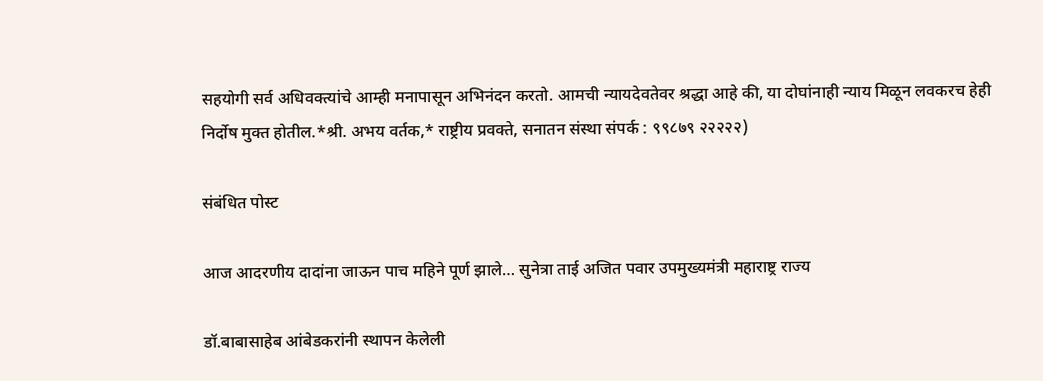सहयोगी सर्व अधिवक्त्यांचे आम्ही मनापासून अभिनंदन करतो. आमची न्यायदेवतेवर श्रद्धा आहे की, या दोघांनाही न्याय मिळून लवकरच हेही निर्दोष मुक्त होतील.*श्री. अभय वर्तक,* राष्ट्रीय प्रवक्ते, सनातन संस्था संपर्क : ९९८७९ २२२२२)

संबंधित पोस्ट

आज आदरणीय दादांना जाऊन पाच महिने पूर्ण झाले… सुनेत्रा ताई अजित पवार उपमुख्यमंत्री महाराष्ट्र राज्य

डॉ.बाबासाहेब आंबेडकरांनी स्थापन केलेली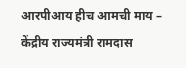आरपीआय हीच आमची माय – केंद्रीय राज्यमंत्री रामदास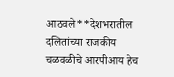आठवले**देशभरातील दलितांच्या राजकीय चळवळीचे आरपीआय हेच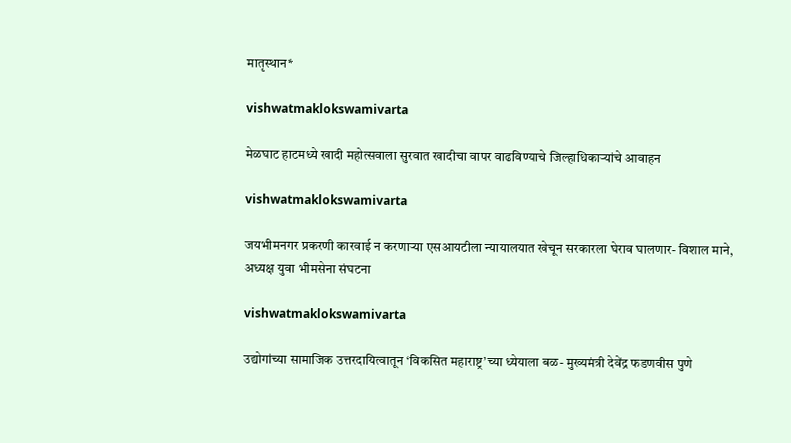मातृस्थान*

vishwatmaklokswamivarta

मेळघाट हाटमध्ये खादी महोत्सवाला सुरवात खादीचा वापर वाढविण्याचे जिल्हाधिकाऱ्यांचे आवाहन

vishwatmaklokswamivarta

जयभीमनगर प्रकरणी कारवाई न करणाऱ्या एसआयटीला न्यायालयात खेचून सरकारला घेराव घालणार- विशाल माने, अध्यक्ष युवा भीमसेना संघटना

vishwatmaklokswamivarta

उद्योगांच्या सामाजिक उत्तरदायित्वातून ‘विकसित महाराष्ट्र’च्या ध्येयाला बळ- मुख्यमंत्री देवेंद्र फडणवीस पुणे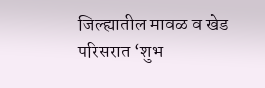जिल्ह्यातील मावळ व खेड परिसरात ‘शुभ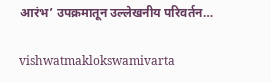आरंभ’ उपक्रमातून उल्लेखनीय परिवर्तन…

vishwatmaklokswamivarta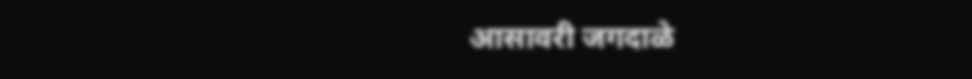आसावरी जगदाळे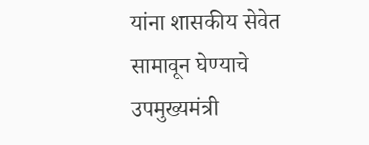यांना शासकीय सेवेत सामावून घेण्याचे उपमुख्यमंत्री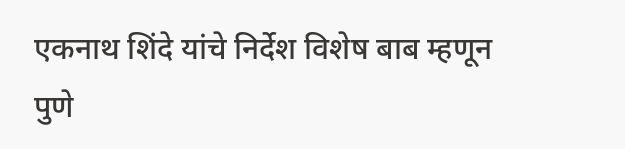एकनाथ शिंदे यांचे निर्देश विशेष बाब म्हणून पुणे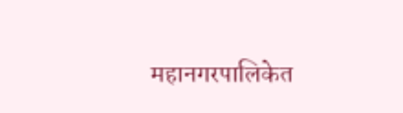महानगरपालिकेत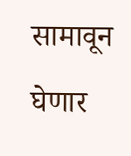सामावून घेणार